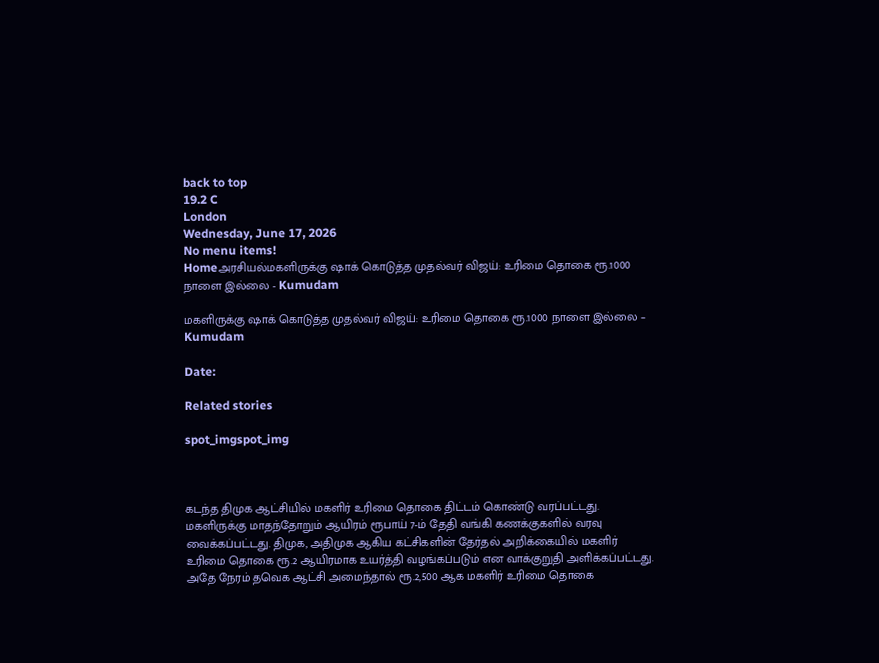back to top
19.2 C
London
Wednesday, June 17, 2026
No menu items!
Homeஅரசியல்மகளிருக்கு ஷாக் கொடுத்த முதல்வர் விஜய்: உரிமை தொகை ரூ.1000 நாளை இல்லை - Kumudam

மகளிருக்கு ஷாக் கொடுத்த முதல்வர் விஜய்: உரிமை தொகை ரூ.1000 நாளை இல்லை – Kumudam

Date:

Related stories

spot_imgspot_img



கடந்த திமுக ஆட்சியில் மகளிர் உரிமை தொகை திட்டம் கொண்டு வரப்பட்டது. மகளிருக்கு மாதந்தோறும் ஆயிரம் ரூபாய் 7-ம் தேதி வங்கி கணக்குகளில் வரவு வைக்கப்பட்டது. திமுக, அதிமுக ஆகிய கட்சிகளின் தேர்தல் அறிக்கையில் மகளிர் உரிமை தொகை ரூ.2 ஆயிரமாக உயர்த்தி வழங்கப்படும் என வாக்குறுதி அளிக்கப்பட்டது. அதே நேரம் தவெக ஆட்சி அமைந்தால் ரூ.2,500 ஆக மகளிர் உரிமை தொகை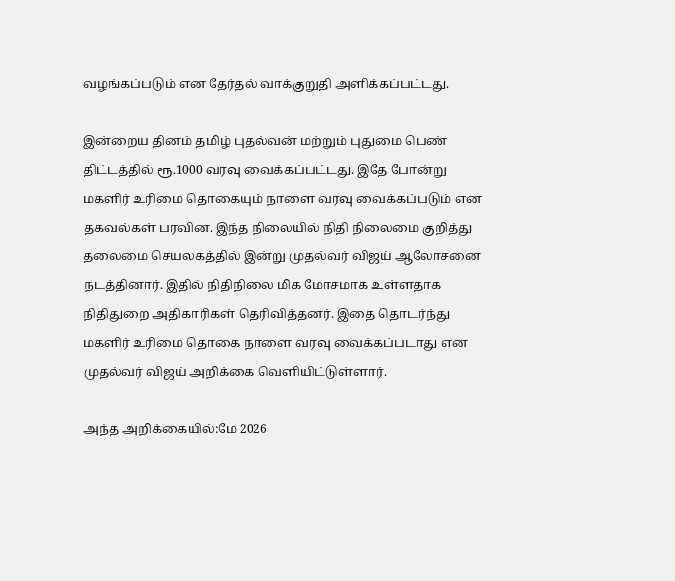வழங்கப்படும் என தேர்தல் வாக்குறுதி அளிக்கப்பட்டது.

இன்றைய தினம் தமிழ் புதல்வன் மற்றும் புதுமை பெண் திட்டத்தில் ரூ.1000 வரவு வைக்கப்பட்டது. இதே போன்று மகளிர் உரிமை தொகையும் நாளை வரவு வைக்கப்படும் என தகவல்கள் பரவின. இந்த நிலையில் நிதி நிலைமை குறித்து தலைமை செயலகத்தில் இன்று முதல்வர் விஜய் ஆலோசனை நடத்தினார். இதில் நிதிநிலை மிக மோசமாக உள்ளதாக நிதிதுறை அதிகாரிகள் தெரிவித்தனர். இதை தொடர்ந்து மகளிர் உரிமை தொகை நாளை வரவு வைக்கப்படாது என முதல்வர் விஜய் அறிக்கை வெளியிட்டுள்ளார்.

அந்த அறிக்கையில்:மே 2026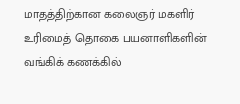மாதத்திற்கான கலைஞர் மகளிர் உரிமைத் தொகை பயனாளிகளின் வங்கிக் கணக்கில்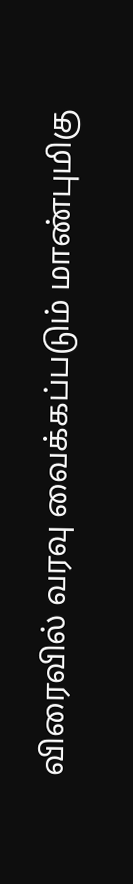விரைவில் வரவு வைக்கப்படும் மாண்புமிகு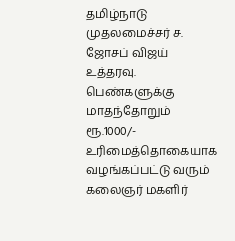தமிழ்நாடு முதலமைச்சர் ச. ஜோசப் விஜய்  உத்தரவு. பெண்களுக்கு மாதந்தோறும் ரூ.1000/- உரிமைத்தொகையாக வழங்கப்பட்டு வரும் கலைஞர் மகளிர்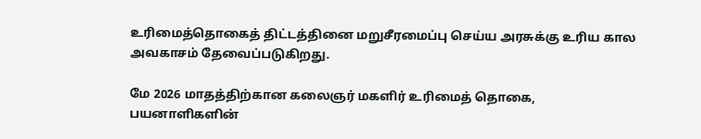உரிமைத்தொகைத் திட்டத்தினை மறுசீரமைப்பு செய்ய அரசுக்கு உரிய கால அவகாசம் தேவைப்படுகிறது.

மே 2026 மாதத்திற்கான கலைஞர் மகளிர் உரிமைத் தொகை, பயனாளிகளின்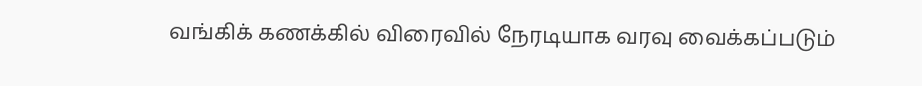வங்கிக் கணக்கில் விரைவில் நேரடியாக வரவு வைக்கப்படும்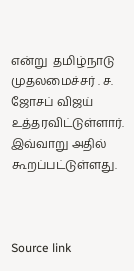என்று  தமிழ்நாடு முதலமைச்சர் . ச. ஜோசப் விஜய்  உத்தரவிட்டுள்ளார். இவ்வாறு அதில் கூறப்பட்டுள்ளது.



Source link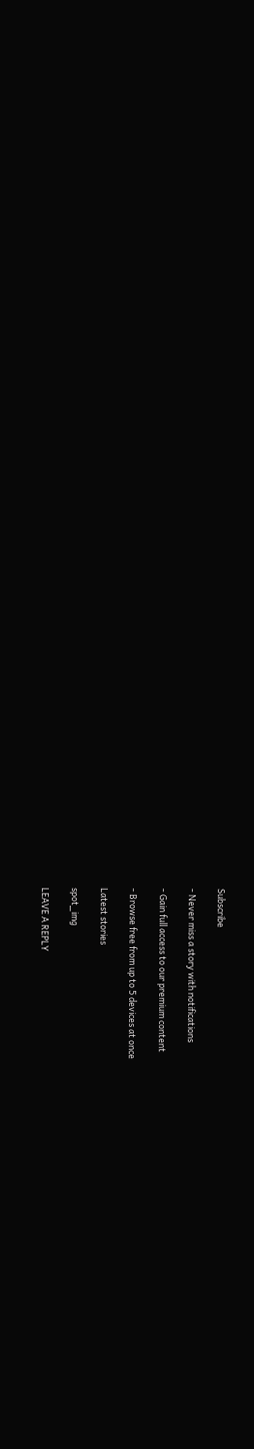Subscribe

- Never miss a story with notifications

- Gain full access to our premium content

- Browse free from up to 5 devices at once

Latest stories

spot_img

LEAVE A REPLY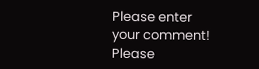Please enter your comment!
Please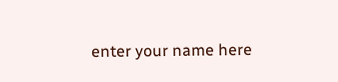enter your name here